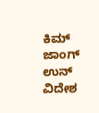ಕಿಮ್ ಜಾಂಗ್ ಉನ್
ವಿದೇಶ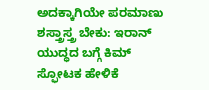ಅದಕ್ಕಾಗಿಯೇ ಪರಮಾಣು ಶಸ್ತ್ರಾಸ್ತ್ರ ಬೇಕು: ಇರಾನ್ ಯುದ್ಧದ ಬಗ್ಗೆ ಕಿಮ್ ಸ್ಫೋಟಕ ಹೇಳಿಕೆ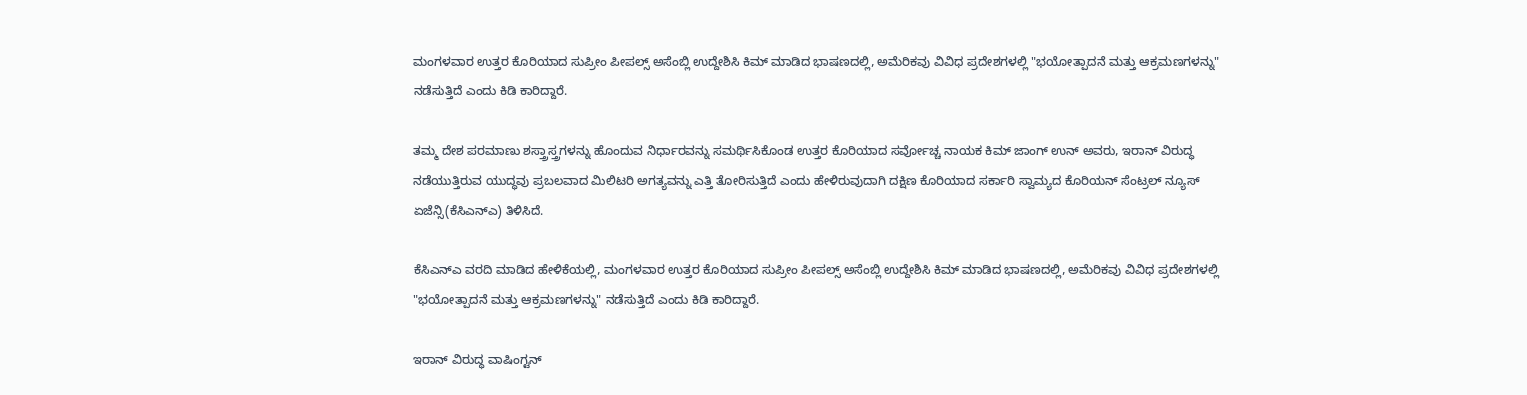ಮಂಗಳವಾರ ಉತ್ತರ ಕೊರಿಯಾದ ಸುಪ್ರೀಂ ಪೀಪಲ್ಸ್ ಅಸೆಂಬ್ಲಿ ಉದ್ದೇಶಿಸಿ ಕಿಮ್ ಮಾಡಿದ ಭಾಷಣದಲ್ಲಿ, ಅಮೆರಿಕವು ವಿವಿಧ ಪ್ರದೇಶಗಳಲ್ಲಿ "ಭಯೋತ್ಪಾದನೆ ಮತ್ತು ಆಕ್ರಮಣಗಳನ್ನು" ನಡೆಸುತ್ತಿದೆ ಎಂದು ಕಿಡಿ ಕಾರಿದ್ದಾರೆ.

ತಮ್ಮ ದೇಶ ಪರಮಾಣು ಶಸ್ತ್ರಾಸ್ತ್ರಗಳನ್ನು ಹೊಂದುವ ನಿರ್ಧಾರವನ್ನು ಸಮರ್ಥಿಸಿಕೊಂಡ ಉತ್ತರ ಕೊರಿಯಾದ ಸರ್ವೋಚ್ಚ ನಾಯಕ ಕಿಮ್ ಜಾಂಗ್ ಉನ್ ಅವರು, ಇರಾನ್ ವಿರುದ್ಧ ನಡೆಯುತ್ತಿರುವ ಯುದ್ಧವು ಪ್ರಬಲವಾದ ಮಿಲಿಟರಿ ಅಗತ್ಯವನ್ನು ಎತ್ತಿ ತೋರಿಸುತ್ತಿದೆ ಎಂದು ಹೇಳಿರುವುದಾಗಿ ದಕ್ಷಿಣ ಕೊರಿಯಾದ ಸರ್ಕಾರಿ ಸ್ವಾಮ್ಯದ ಕೊರಿಯನ್ ಸೆಂಟ್ರಲ್ ನ್ಯೂಸ್ ಏಜೆನ್ಸಿ(ಕೆಸಿಎನ್ಎ) ತಿಳಿಸಿದೆ.

ಕೆಸಿಎನ್ಎ ವರದಿ ಮಾಡಿದ ಹೇಳಿಕೆಯಲ್ಲಿ, ಮಂಗಳವಾರ ಉತ್ತರ ಕೊರಿಯಾದ ಸುಪ್ರೀಂ ಪೀಪಲ್ಸ್ ಅಸೆಂಬ್ಲಿ ಉದ್ದೇಶಿಸಿ ಕಿಮ್ ಮಾಡಿದ ಭಾಷಣದಲ್ಲಿ, ಅಮೆರಿಕವು ವಿವಿಧ ಪ್ರದೇಶಗಳಲ್ಲಿ "ಭಯೋತ್ಪಾದನೆ ಮತ್ತು ಆಕ್ರಮಣಗಳನ್ನು" ನಡೆಸುತ್ತಿದೆ ಎಂದು ಕಿಡಿ ಕಾರಿದ್ದಾರೆ.

ಇರಾನ್ ವಿರುದ್ಧ ವಾಷಿಂಗ್ಟನ್‌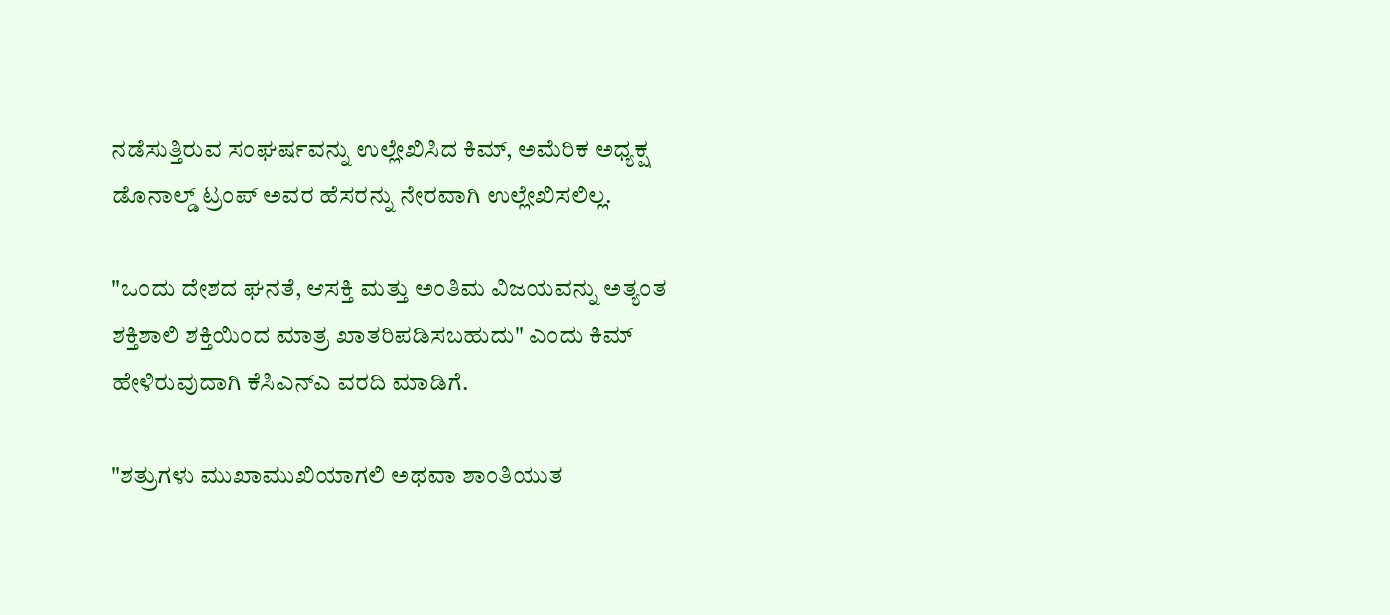ನಡೆಸುತ್ತಿರುವ ಸಂಘರ್ಷವನ್ನು ಉಲ್ಲೇಖಿಸಿದ ಕಿಮ್, ಅಮೆರಿಕ ಅಧ್ಯಕ್ಷ ಡೊನಾಲ್ಡ್ ಟ್ರಂಪ್ ಅವರ ಹೆಸರನ್ನು ನೇರವಾಗಿ ಉಲ್ಲೇಖಿಸಲಿಲ್ಲ.

"ಒಂದು ದೇಶದ ಘನತೆ, ಆಸಕ್ತಿ ಮತ್ತು ಅಂತಿಮ ವಿಜಯವನ್ನು ಅತ್ಯಂತ ಶಕ್ತಿಶಾಲಿ ಶಕ್ತಿಯಿಂದ ಮಾತ್ರ ಖಾತರಿಪಡಿಸಬಹುದು" ಎಂದು ಕಿಮ್ ಹೇಳಿರುವುದಾಗಿ ಕೆಸಿಎನ್ಎ ವರದಿ ಮಾಡಿಗೆ.

"ಶತ್ರುಗಳು ಮುಖಾಮುಖಿಯಾಗಲಿ ಅಥವಾ ಶಾಂತಿಯುತ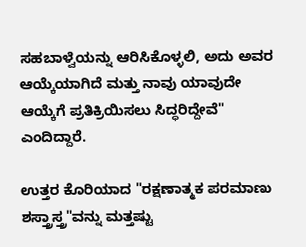ಸಹಬಾಳ್ವೆಯನ್ನು ಆರಿಸಿಕೊಳ್ಳಲಿ, ಅದು ಅವರ ಆಯ್ಕೆಯಾಗಿದೆ ಮತ್ತು ನಾವು ಯಾವುದೇ ಆಯ್ಕೆಗೆ ಪ್ರತಿಕ್ರಿಯಿಸಲು ಸಿದ್ಧರಿದ್ದೇವೆ" ಎಂದಿದ್ದಾರೆ.

ಉತ್ತರ ಕೊರಿಯಾದ "ರಕ್ಷಣಾತ್ಮಕ ಪರಮಾಣು ಶಸ್ತ್ರಾಸ್ತ್ರ"ವನ್ನು ಮತ್ತಷ್ಟು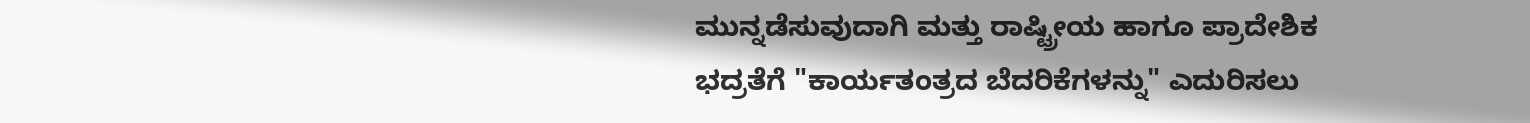ಮುನ್ನಡೆಸುವುದಾಗಿ ಮತ್ತು ರಾಷ್ಟ್ರೀಯ ಹಾಗೂ ಪ್ರಾದೇಶಿಕ ಭದ್ರತೆಗೆ "ಕಾರ್ಯತಂತ್ರದ ಬೆದರಿಕೆಗಳನ್ನು" ಎದುರಿಸಲು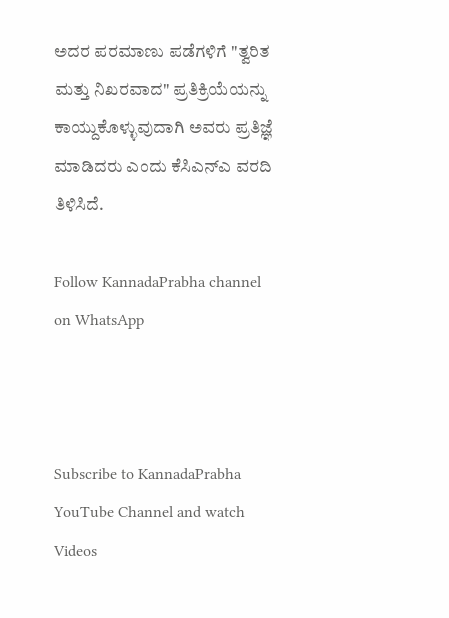ಅದರ ಪರಮಾಣು ಪಡೆಗಳಿಗೆ "ತ್ವರಿತ ಮತ್ತು ನಿಖರವಾದ" ಪ್ರತಿಕ್ರಿಯೆಯನ್ನು ಕಾಯ್ದುಕೊಳ್ಳುವುದಾಗಿ ಅವರು ಪ್ರತಿಜ್ಞೆ ಮಾಡಿದರು ಎಂದು ಕೆಸಿಎನ್ಎ ವರದಿ ತಿಳಿಸಿದೆ.

Follow KannadaPrabha channel on WhatsApp



Subscribe to KannadaPrabha YouTube Channel and watch Videos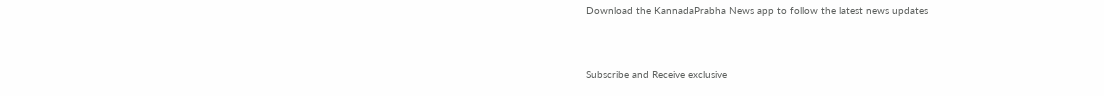Download the KannadaPrabha News app to follow the latest news updates



Subscribe and Receive exclusive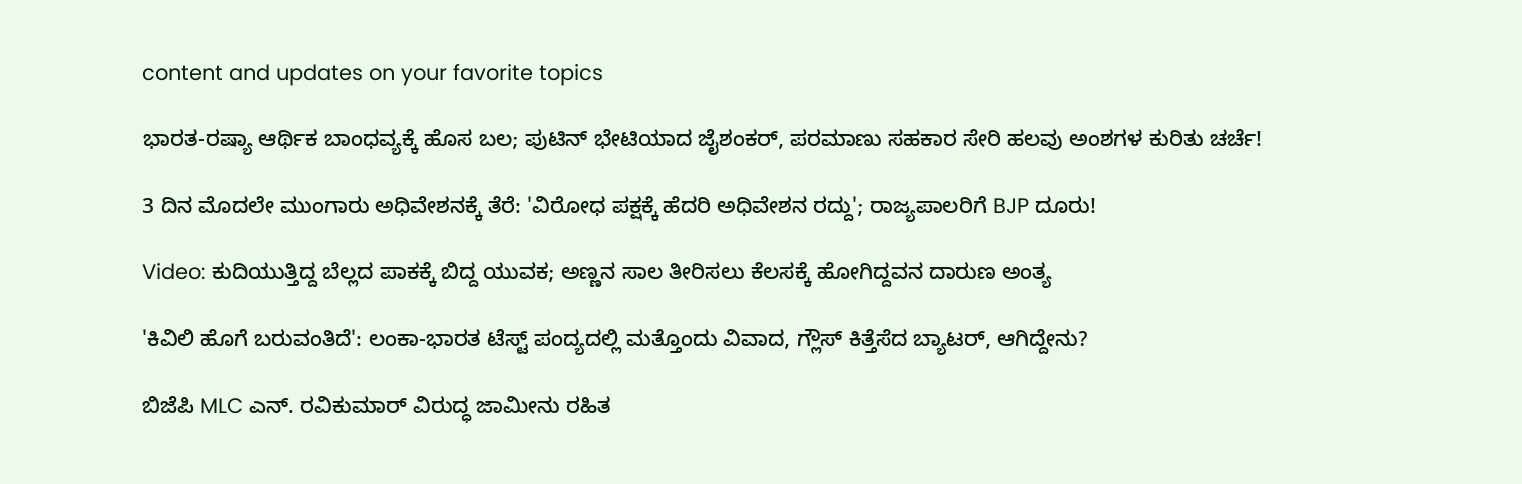content and updates on your favorite topics

ಭಾರತ-ರಷ್ಯಾ ಆರ್ಥಿಕ ಬಾಂಧವ್ಯಕ್ಕೆ ಹೊಸ ಬಲ; ಪುಟಿನ್ ಭೇಟಿಯಾದ ಜೈಶಂಕರ್, ಪರಮಾಣು ಸಹಕಾರ ಸೇರಿ ಹಲವು ಅಂಶಗಳ ಕುರಿತು ಚರ್ಚೆ!

3 ದಿನ ಮೊದಲೇ ಮುಂಗಾರು ಅಧಿವೇಶನಕ್ಕೆ ತೆರೆ: 'ವಿರೋಧ ಪಕ್ಷಕ್ಕೆ ಹೆದರಿ ಅಧಿವೇಶನ ರದ್ದು'; ರಾಜ್ಯಪಾಲರಿಗೆ BJP ದೂರು!

Video: ಕುದಿಯುತ್ತಿದ್ದ ಬೆಲ್ಲದ ಪಾಕಕ್ಕೆ ಬಿದ್ದ ಯುವಕ; ಅಣ್ಣನ ಸಾಲ ತೀರಿಸಲು ಕೆಲಸಕ್ಕೆ ಹೋಗಿದ್ದವನ ದಾರುಣ ಅಂತ್ಯ

'ಕಿವಿಲಿ ಹೊಗೆ ಬರುವಂತಿದೆ': ಲಂಕಾ-ಭಾರತ ಟೆಸ್ಟ್ ಪಂದ್ಯದಲ್ಲಿ ಮತ್ತೊಂದು ವಿವಾದ, ಗ್ಲೌಸ್ ಕಿತ್ತೆಸೆದ ಬ್ಯಾಟರ್, ಆಗಿದ್ದೇನು?

ಬಿಜೆಪಿ MLC ಎನ್. ರವಿಕುಮಾರ್‌ ವಿರುದ್ಧ ಜಾಮೀನು ರಹಿತ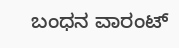ಬಂಧನ ವಾರಂಟ್